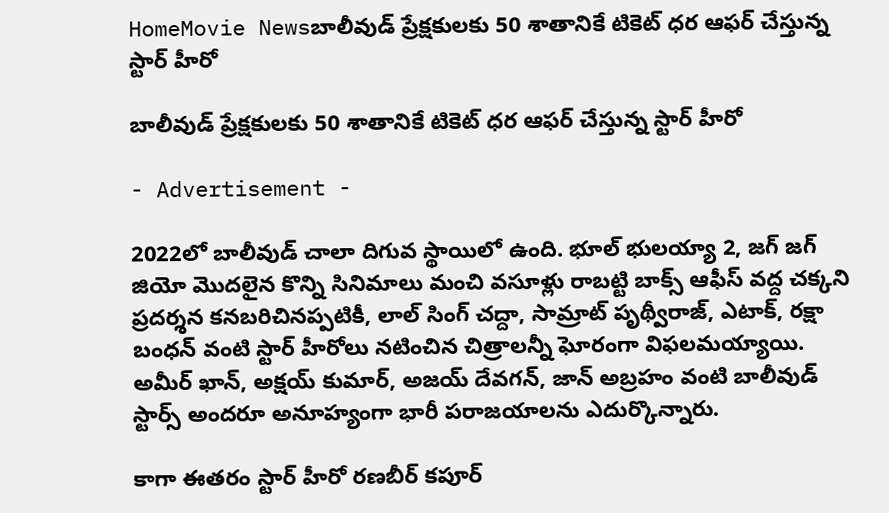HomeMovie Newsబాలీవుడ్ ప్రేక్షకులకు 50 శాతానికే టికెట్ ధర ఆఫర్ చేస్తున్న స్టార్ హీరో

బాలీవుడ్ ప్రేక్షకులకు 50 శాతానికే టికెట్ ధర ఆఫర్ చేస్తున్న స్టార్ హీరో

- Advertisement -

2022లో బాలీవుడ్ చాలా దిగువ స్థాయిలో ఉంది. భూల్ భులయ్యా 2, జగ్ జగ్ జియో మొదలైన కొన్ని సినిమాలు మంచి వసూళ్లు రాబట్టి బాక్స్ ఆఫీస్ వద్ద చక్కని ప్రదర్శన కనబరిచినప్పటికీ, లాల్ సింగ్ చద్దా, సామ్రాట్ పృథ్వీరాజ్, ఎటాక్, రక్షా బంధన్ వంటి స్టార్ హీరోలు నటించిన చిత్రాలన్నీ ఘోరంగా విఫలమయ్యాయి. అమీర్ ఖాన్, అక్షయ్ కుమార్, అజయ్ దేవగన్, జాన్ అబ్రహం వంటి బాలీవుడ్ స్టార్స్ అందరూ అనూహ్యంగా భారీ పరాజయాలను ఎదుర్కొన్నారు.

కాగా ఈతరం స్టార్ హీరో రణబీర్ కపూర్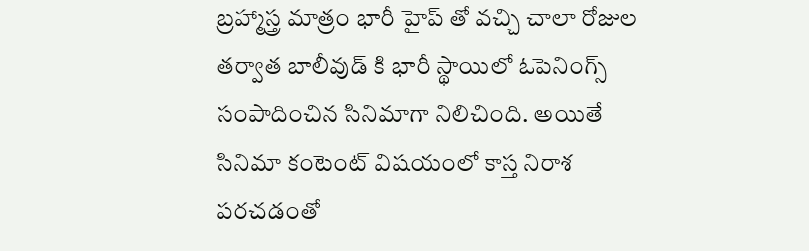బ్రహ్మాస్త్ర మాత్రం భారీ హైప్ తో వచ్చి చాలా రోజుల తర్వాత బాలీవుడ్ కి భారీ స్థాయిలో ఓపెనింగ్స్ సంపాదించిన సినిమాగా నిలిచింది. అయితే సినిమా కంటెంట్ విషయంలో కాస్త నిరాశ పరచడంతో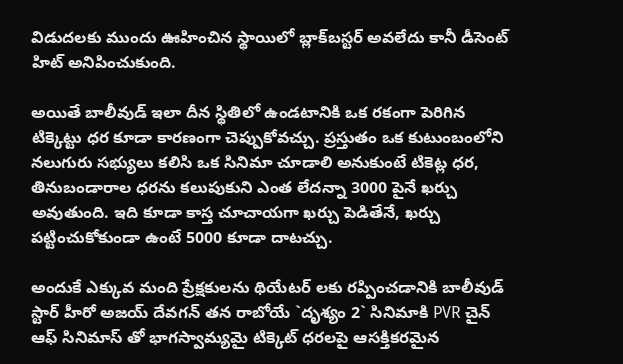విడుదలకు ముందు ఊహించిన స్థాయిలో బ్లాక్‌బస్టర్‌ అవలేదు కానీ డీసెంట్ హిట్ అనిపించుకుంది.

అయితే బాలీవుడ్ ఇలా దీన స్థితిలో ఉండటానికి ఒక రకంగా పెరిగిన టిక్కెట్టు ధర కూడా కారణంగా చెప్పుకోవచ్చు. ప్రస్తుతం ఒక కుటుంబంలోని నలుగురు సభ్యులు కలిసి ఒక సినిమా చూడాలి అనుకుంటే టికెట్ల ధర, తినుబండారాల ధరను కలుపుకుని ఎంత లేదన్నా 3000 పైనే ఖర్చు అవుతుంది. ఇది కూడా కాస్త చూచాయగా ఖర్చు పెడితేనే, ఖర్చు పట్టించుకోకుండా ఉంటే 5000 కూడా దాటచ్చు.

అందుకే ఎక్కువ మంది ప్రేక్షకులను థియేటర్ లకు రప్పించడానికి బాలీవుడ్ స్టార్ హీరో అజయ్ దేవగన్ తన రాబోయే `దృశ్యం 2` సినిమాకి PVR చైన్ ఆఫ్ సినిమాస్ తో భాగస్వామ్యమై టిక్కెట్ ధరలపై ఆసక్తికరమైన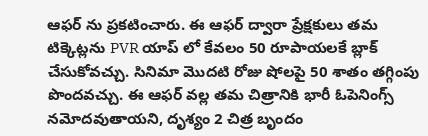ఆఫర్ ను ప్రకటించారు. ఈ ఆఫర్ ద్వారా ప్రేక్షకులు తమ టిక్కెట్లను PVR యాప్ లో కేవలం 50 రూపాయలకే బ్లాక్ చేసుకోవచ్చు. సినిమా మొదటి రోజు షోలపై 50 శాతం తగ్గింపు పొందవచ్చు. ఈ ఆఫర్ వల్ల తమ చిత్రానికి భారీ ఓపెనింగ్స్ నమోదవుతాయని, దృశ్యం 2 చిత్ర బృందం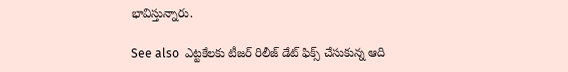భావిస్తున్నారు.

See also  ఎట్టకేలకు టీజర్ రిలీజ్ డేట్ ఫిక్స్ చేసుకున్న ఆది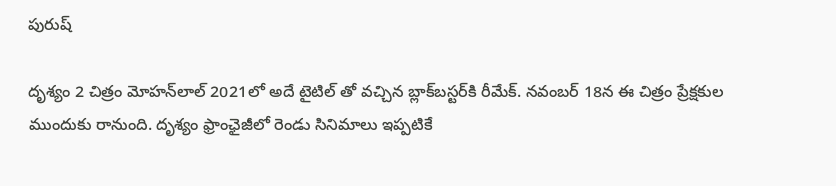పురుష్

దృశ్యం 2 చిత్రం మోహన్‌లాల్ 2021లో అదే టైటిల్ తో వచ్చిన బ్లాక్‌బస్టర్‌కి రీమేక్. నవంబర్ 18న ఈ చిత్రం ప్రేక్షకుల ముందుకు రానుంది. దృశ్యం ఫ్రాంఛైజీలో రెండు సినిమాలు ఇప్పటికే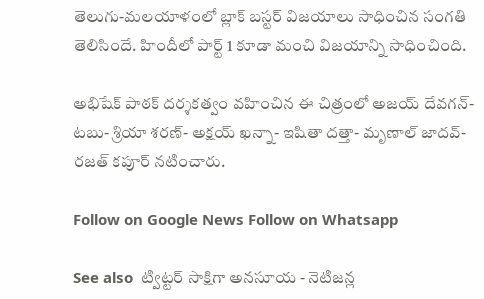తెలుగు-మలయాళంలో బ్లాక్ బస్టర్ విజయాలు సాధించిన సంగతి తెలిసిందే. హిందీలో పార్ట్ 1 కూడా మంచి విజయాన్ని సాధించింది.

అభిషేక్ పాఠక్ దర్శకత్వం వహించిన ఈ చిత్రంలో అజయ్ దేవగన్- టబు- శ్రియా శరణ్- అక్షయ్ ఖన్నా- ఇషితా దత్తా- మృణాల్ జాదవ్- రజత్ కపూర్ నటించారు.

Follow on Google News Follow on Whatsapp

See also  ట్విట్టర్ సాక్షిగా అనసూయ - నెటిజన్ల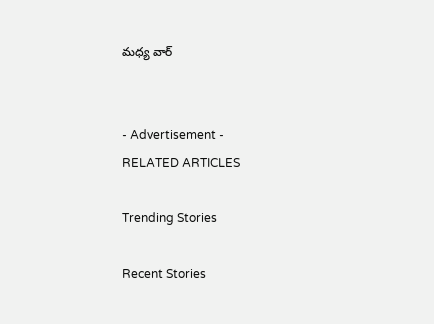మధ్య వార్


- Advertisement -
RELATED ARTICLES

Trending Stories

Recent Stories